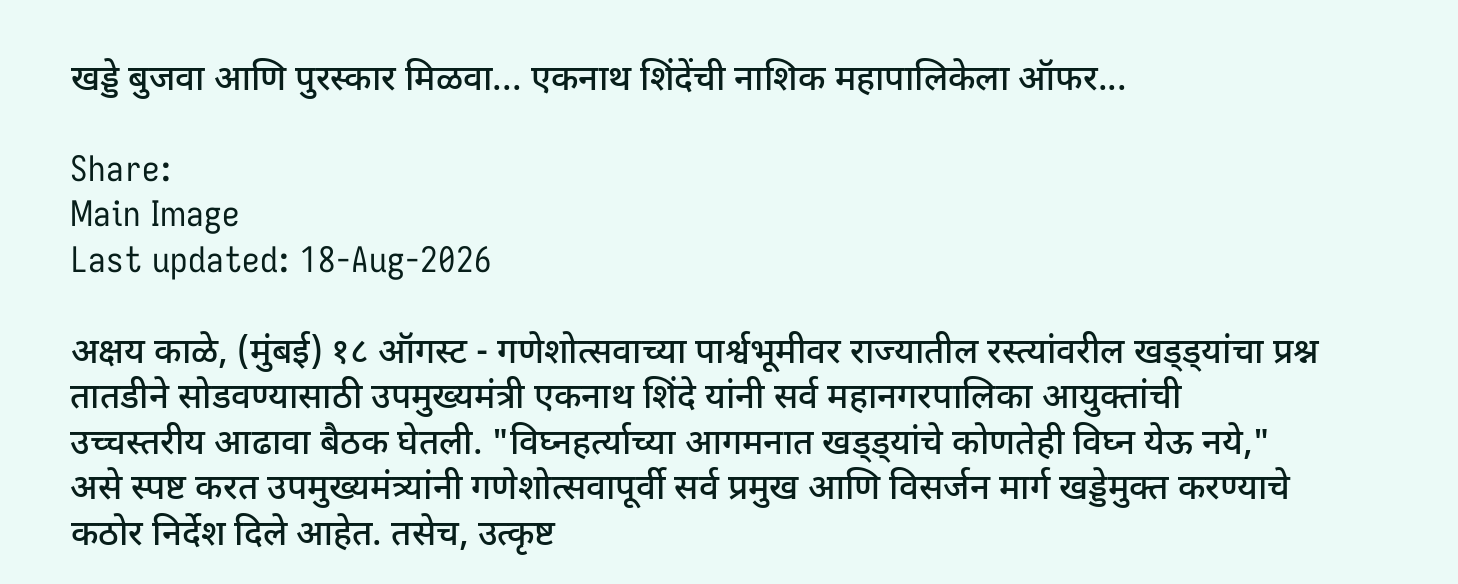खड्डे बुजवा आणि पुरस्कार मिळवा... एकनाथ शिंदेंची नाशिक महापालिकेला ऑफर...

Share:
Main Image
Last updated: 18-Aug-2026

अक्षय काळे, (मुंबई) १८ ऑगस्ट - गणेशोत्सवाच्या पार्श्वभूमीवर राज्यातील रस्त्यांवरील खड्ड्यांचा प्रश्न तातडीने सोडवण्यासाठी उपमुख्यमंत्री एकनाथ शिंदे यांनी सर्व महानगरपालिका आयुक्तांची उच्चस्तरीय आढावा बैठक घेतली. "विघ्नहर्त्याच्या आगमनात खड्ड्यांचे कोणतेही विघ्न येऊ नये," असे स्पष्ट करत उपमुख्यमंत्र्यांनी गणेशोत्सवापूर्वी सर्व प्रमुख आणि विसर्जन मार्ग खड्डेमुक्त करण्याचे कठोर निर्देश दिले आहेत. तसेच, उत्कृष्ट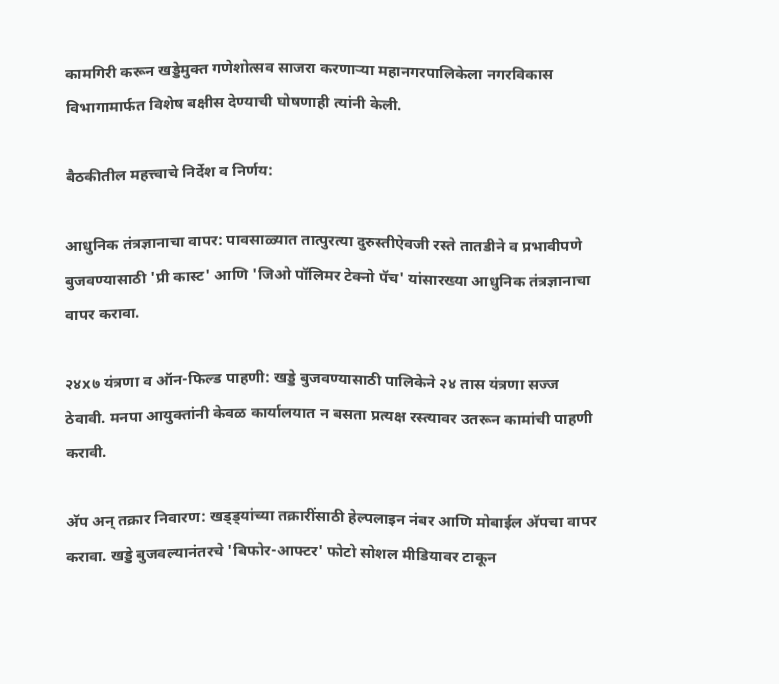कामगिरी करून खड्डेमुक्त गणेशोत्सव साजरा करणाऱ्या महानगरपालिकेला नगरविकास विभागामार्फत विशेष बक्षीस देण्याची घोषणाही त्यांनी केली.

बैठकीतील महत्त्वाचे निर्देश व निर्णय:

आधुनिक तंत्रज्ञानाचा वापर: पावसाळ्यात तात्पुरत्या दुरुस्तीऐवजी रस्ते तातडीने व प्रभावीपणे बुजवण्यासाठी 'प्री कास्ट' आणि 'जिओ पॉलिमर टेक्नो पॅच' यांसारख्या आधुनिक तंत्रज्ञानाचा वापर करावा.

२४x७ यंत्रणा व ऑन-फिल्ड पाहणी: खड्डे बुजवण्यासाठी पालिकेने २४ तास यंत्रणा सज्ज ठेवावी. मनपा आयुक्तांनी केवळ कार्यालयात न बसता प्रत्यक्ष रस्त्यावर उतरून कामांची पाहणी करावी.

अ‍ॅप अन् तक्रार निवारण: खड्ड्यांच्या तक्रारींसाठी हेल्पलाइन नंबर आणि मोबाईल अ‍ॅपचा वापर करावा. खड्डे बुजवल्यानंतरचे 'बिफोर-आफ्टर' फोटो सोशल मीडियावर टाकून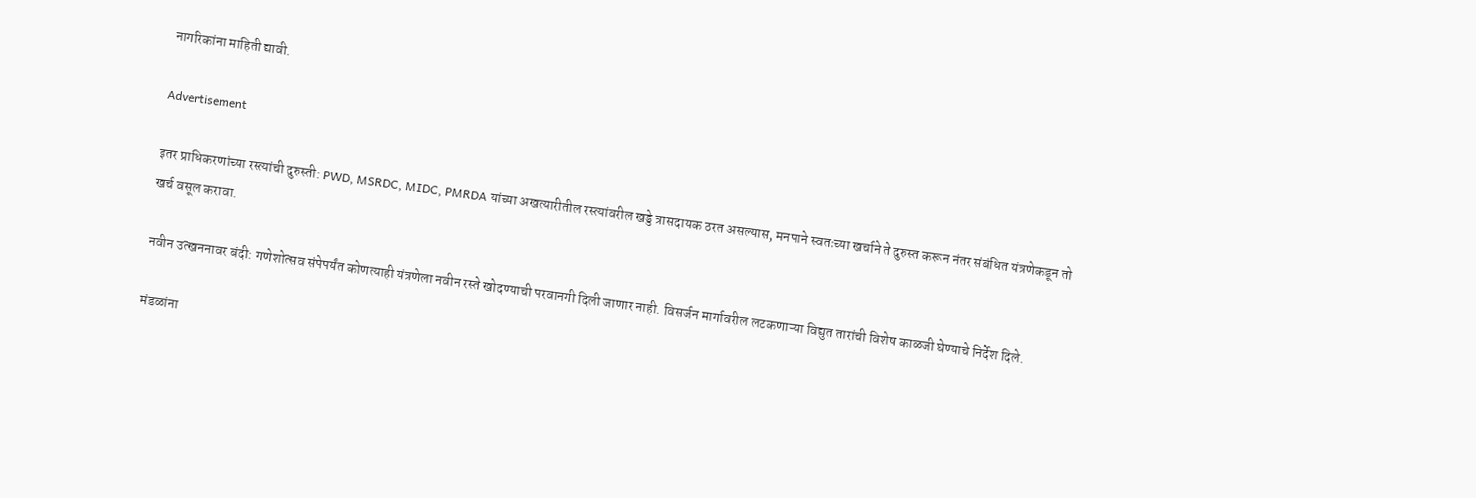नागरिकांना माहिती द्यावी.

Advertisement

इतर प्राधिकरणांच्या रस्त्यांची दुरुस्ती: PWD, MSRDC, MIDC, PMRDA यांच्या अखत्यारीतील रस्त्यांवरील खड्डे त्रासदायक ठरत असल्यास, मनपाने स्वतःच्या खर्चाने ते दुरुस्त करून नंतर संबंधित यंत्रणेकडून तो खर्च वसूल करावा.

नवीन उत्खननावर बंदी: गणेशोत्सव संपेपर्यंत कोणत्याही यंत्रणेला नवीन रस्ते खोदण्याची परवानगी दिली जाणार नाही. विसर्जन मार्गावरील लटकणाऱ्या विद्युत तारांची विशेष काळजी घेण्याचे निर्देश दिले.

मंडळांना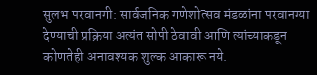सुलभ परवानगी: सार्वजनिक गणेशोत्सव मंडळांना परवानग्या देण्याची प्रक्रिया अत्यंत सोपी ठेवावी आणि त्यांच्याकडून कोणतेही अनावश्यक शुल्क आकारू नये.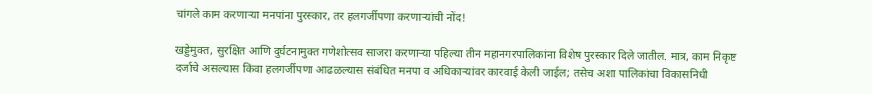चांगले काम करणाऱ्या मनपांना पुरस्कार, तर हलगर्जीपणा करणाऱ्यांची नोंद!

खड्डेमुक्त, सुरक्षित आणि दुर्घटनामुक्त गणेशोत्सव साजरा करणाऱ्या पहिल्या तीन महानगरपालिकांना विशेष पुरस्कार दिले जातील. मात्र, काम निकृष्ट दर्जाचे असल्यास किंवा हलगर्जीपणा आढळल्यास संबंधित मनपा व अधिकाऱ्यांवर कारवाई केली जाईल; तसेच अशा पालिकांचा विकासनिधी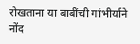रोखताना या बाबींची गांभीर्याने नोंद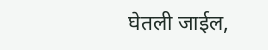घेतली जाईल,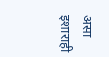असा इशाराही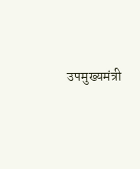उपमुख्यमंत्री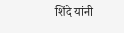शिंदे यांनी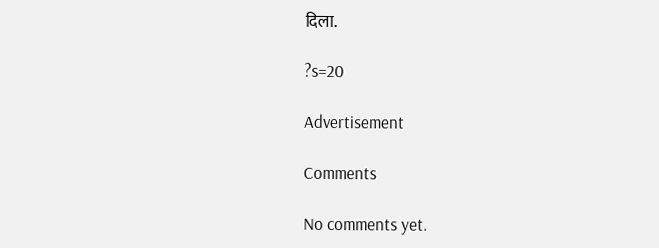दिला.

?s=20

Advertisement

Comments

No comments yet.